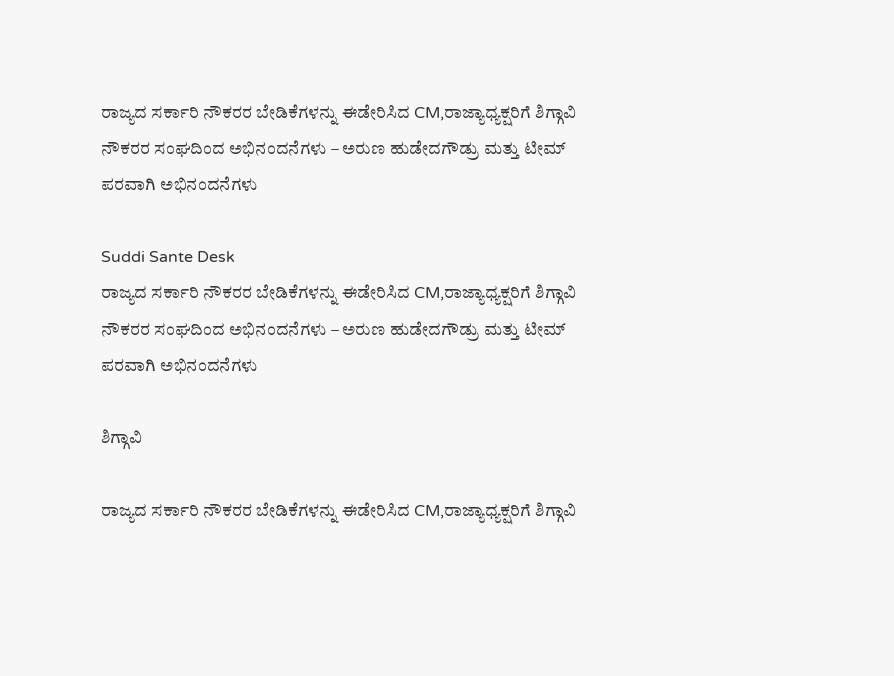ರಾಜ್ಯದ ಸರ್ಕಾರಿ ನೌಕರರ ಬೇಡಿಕೆಗಳನ್ನು ಈಡೇರಿಸಿದ CM,ರಾಜ್ಯಾಧ್ಯಕ್ಷರಿಗೆ ಶಿಗ್ಗಾವಿ ನೌಕರರ ಸಂಘದಿಂದ ಅಭಿನಂದನೆಗಳು – ಅರುಣ ಹುಡೇದಗೌಡ್ರು ಮತ್ತು ಟೀಮ್ ಪರವಾಗಿ ಅಭಿನಂದನೆಗಳು

Suddi Sante Desk
ರಾಜ್ಯದ ಸರ್ಕಾರಿ ನೌಕರರ ಬೇಡಿಕೆಗಳನ್ನು ಈಡೇರಿಸಿದ CM,ರಾಜ್ಯಾಧ್ಯಕ್ಷರಿಗೆ ಶಿಗ್ಗಾವಿ ನೌಕರರ ಸಂಘದಿಂದ ಅಭಿನಂದನೆಗಳು – ಅರುಣ ಹುಡೇದಗೌಡ್ರು ಮತ್ತು ಟೀಮ್ ಪರವಾಗಿ ಅಭಿನಂದನೆಗಳು

ಶಿಗ್ಗಾವಿ

ರಾಜ್ಯದ ಸರ್ಕಾರಿ ನೌಕರರ ಬೇಡಿಕೆಗಳನ್ನು ಈಡೇರಿಸಿದ CM,ರಾಜ್ಯಾಧ್ಯಕ್ಷರಿಗೆ ಶಿಗ್ಗಾವಿ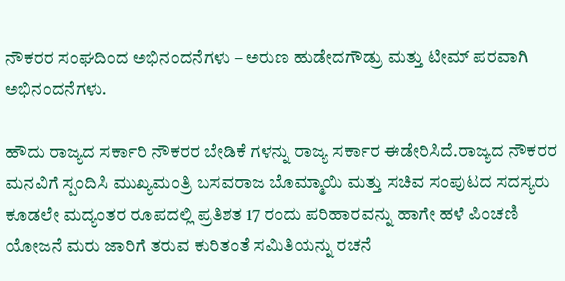ನೌಕರರ ಸಂಘದಿಂದ ಅಭಿನಂದನೆಗಳು – ಅರುಣ ಹುಡೇದಗೌಡ್ರು ಮತ್ತು ಟೀಮ್ ಪರವಾಗಿ ಅಭಿನಂದನೆಗಳು.

ಹೌದು ರಾಜ್ಯದ ಸರ್ಕಾರಿ ನೌಕರರ ಬೇಡಿಕೆ ಗಳನ್ನು ರಾಜ್ಯ ಸರ್ಕಾರ ಈಡೇರಿಸಿದೆ.ರಾಜ್ಯದ ನೌಕರರ ಮನವಿಗೆ ಸ್ಪಂದಿಸಿ ಮುಖ್ಯಮಂತ್ರಿ ಬಸವರಾಜ ಬೊಮ್ಮಾಯಿ ಮತ್ತು ಸಚಿವ ಸಂಪುಟದ ಸದಸ್ಯರು ಕೂಡಲೇ ಮದ್ಯಂತರ ರೂಪದಲ್ಲಿ ಪ್ರತಿಶತ 17 ರಂದು ಪರಿಹಾರವನ್ನು ಹಾಗೇ ಹಳೆ ಪಿಂಚಣಿ ಯೋಜನೆ ಮರು ಜಾರಿಗೆ ತರುವ ಕುರಿತಂತೆ ಸಮಿತಿಯನ್ನು ರಚನೆ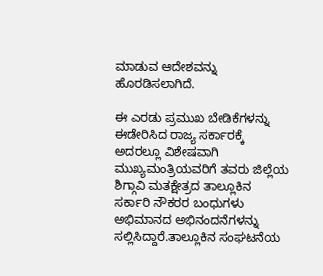ಮಾಡುವ ಆದೇಶವನ್ನು ಹೊರಡಿಸಲಾಗಿದೆ.

ಈ ಎರಡು ಪ್ರಮುಖ ಬೇಡಿಕೆಗಳನ್ನು ಈಡೇರಿಸಿದ ರಾಜ್ಯ ಸರ್ಕಾರಕ್ಕೆ ಅದರಲ್ಲೂ ವಿಶೇಷವಾಗಿ ಮುಖ್ಯಮಂತ್ರಿಯವರಿಗೆ ತವರು ಜಿಲ್ಲೆಯ ಶಿಗ್ಗಾವಿ ಮತಕ್ಷೇತ್ರದ ತಾಲ್ಲೂಕಿನ ಸರ್ಕಾರಿ ನೌಕರರ ಬಂಧುಗಳು ಅಭಿಮಾನದ ಅಭಿನಂದನೆಗಳನ್ನು ಸಲ್ಲಿಸಿದ್ದಾರೆ.ತಾಲ್ಲೂಕಿನ ಸಂಘಟನೆಯ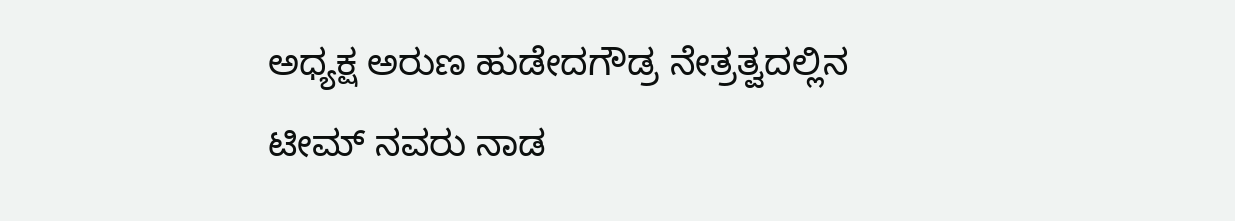ಅಧ್ಯಕ್ಷ ಅರುಣ ಹುಡೇದಗೌಡ್ರ ನೇತ್ರತ್ವದಲ್ಲಿನ ಟೀಮ್ ನವರು ನಾಡ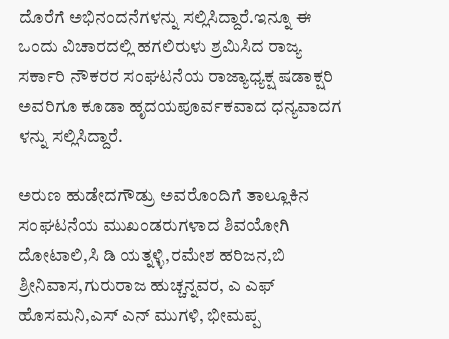ದೊರೆಗೆ ಅಭಿನಂದನೆಗಳನ್ನು ಸಲ್ಲಿಸಿದ್ದಾರೆ.ಇನ್ನೂ ಈ ಒಂದು ವಿಚಾರದಲ್ಲಿ ಹಗಲಿರುಳು ಶ್ರಮಿಸಿದ ರಾಜ್ಯ ಸರ್ಕಾರಿ ನೌಕರರ ಸಂಘಟನೆಯ ರಾಜ್ಯಾಧ್ಯಕ್ಷ ಷಡಾಕ್ಷರಿ ಅವರಿಗೂ ಕೂಡಾ ಹೃದಯಪೂರ್ವಕವಾದ ಧನ್ಯವಾದಗ ಳನ್ನು ಸಲ್ಲಿಸಿದ್ದಾರೆ.

ಅರುಣ ಹುಡೇದಗೌಡ್ರು ಅವರೊಂದಿಗೆ ತಾಲ್ಲೂಕಿನ ಸಂಘಟನೆಯ ಮುಖಂಡರುಗಳಾದ ಶಿವಯೋಗಿ ದೋಟಾಲಿ,ಸಿ ಡಿ ಯತ್ನಳ್ಳಿ,ರಮೇಶ ಹರಿಜನ,ಬಿ ಶ್ರೀನಿವಾಸ,ಗುರುರಾಜ ಹುಚ್ಚನ್ನವರ, ಎ ಎಫ್ ಹೊಸಮನಿ,ಎಸ್ ಎನ್ ಮುಗಳಿ, ಭೀಮಪ್ಪ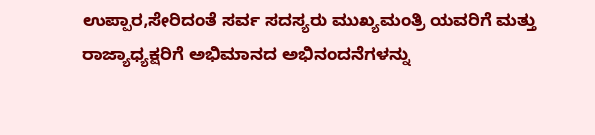ಉಪ್ಪಾರ,ಸೇರಿದಂತೆ ಸರ್ವ ಸದಸ್ಯರು ಮುಖ್ಯಮಂತ್ರಿ ಯವರಿಗೆ ಮತ್ತು ರಾಜ್ಯಾಧ್ಯಕ್ಷರಿಗೆ ಅಭಿಮಾನದ ಅಭಿನಂದನೆಗಳನ್ನು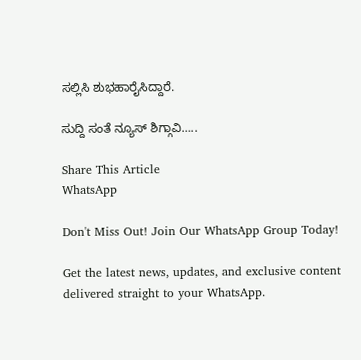ಸಲ್ಲಿಸಿ ಶುಭಹಾರೈಸಿದ್ದಾರೆ.

ಸುದ್ದಿ ಸಂತೆ ನ್ಯೂಸ್ ಶಿಗ್ಗಾವಿ…..

Share This Article
WhatsApp

Don't Miss Out! Join Our WhatsApp Group Today!

Get the latest news, updates, and exclusive content delivered straight to your WhatsApp.